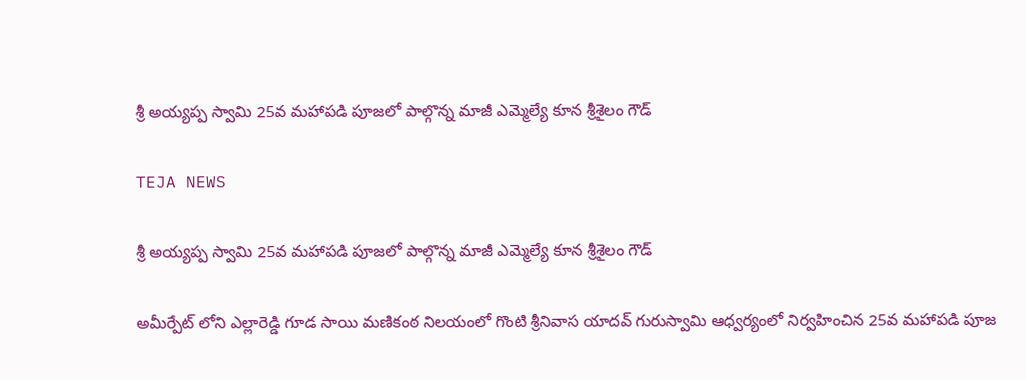శ్రీ అయ్యప్ప స్వామి 25వ మహాపడి పూజలో పాల్గొన్న మాజీ ఎమ్మెల్యే కూన శ్రీశైలం గౌడ్

TEJA NEWS

శ్రీ అయ్యప్ప స్వామి 25వ మహాపడి పూజలో పాల్గొన్న మాజీ ఎమ్మెల్యే కూన శ్రీశైలం గౌడ్

అమీర్పేట్ లోని ఎల్లారెడ్డి గూడ సాయి మణికంఠ నిలయంలో గొంటి శ్రీనివాస యాదవ్ గురుస్వామి ఆధ్వర్యంలో నిర్వహించిన 25వ మహాపడి పూజ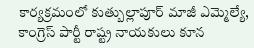కార్యక్రమంలో కుత్బుల్లాపూర్ మాజీ ఎమ్మెల్యే, కాంగ్రెస్ పార్టీ రాష్ట్ర నాయకులు కూన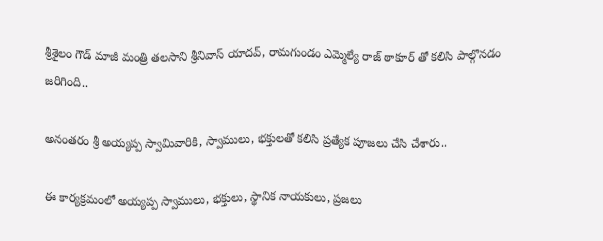శ్రీశైలం గౌడ్ మాజీ మంత్రి తలసాని శ్రీనివాస్ యాదవ్, రామగుండం ఎమ్మెల్యే రాజ్ ఠాకూర్ తో కలిసి పాల్గొనడం జరిగింది..

అనంతరం శ్రీ అయ్యప్ప స్వామివారికి, స్వాములు, భక్తులతో కలిసి ప్రత్యేక పూజలు చేసి చేశారు..

ఈ కార్యక్రమంలో అయ్యప్ప స్వాములు, భక్తులు, స్థానిక నాయకులు, ప్రజలు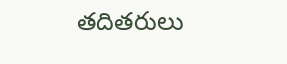తదితరులు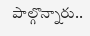పాల్గొన్నారు..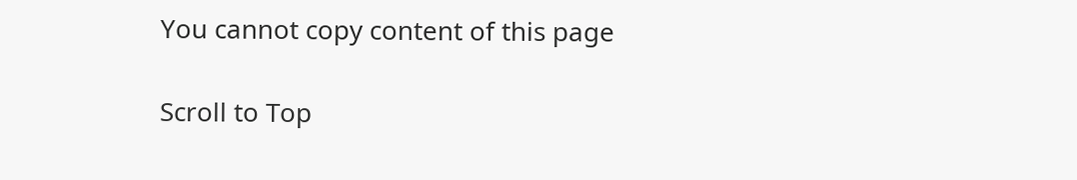You cannot copy content of this page

Scroll to Top